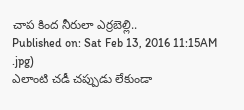చాప కింద నీరులా ఎర్రబెల్లి..
Published on: Sat Feb 13, 2016 11:15AM
.jpg)
ఎలాంటి చడీ చప్పుడు లేకుండా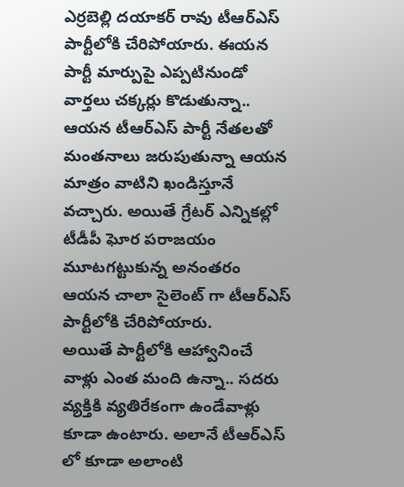ఎర్రబెల్లి దయాకర్ రావు టీఆర్ఎస్ పార్టీలోకి చేరిపోయారు. ఈయన పార్టీ మార్పుపై ఎప్పటినుండో వార్తలు చక్కర్లు కొడుతున్నా.. ఆయన టీఆర్ఎస్ పార్టీ నేతలతో మంతనాలు జరుపుతున్నా ఆయన మాత్రం వాటిని ఖండిస్తూనే వచ్చారు. అయితే గ్రేటర్ ఎన్నికల్లో టీడీపీ ఘోర పరాజయం మూటగట్టుకున్న అనంతరం ఆయన చాలా సైలెంట్ గా టీఆర్ఎస్ పార్టీలోకి చేరిపోయారు.
అయితే పార్టీలోకి ఆహ్వానించే వాళ్లు ఎంత మంది ఉన్నా.. సదరు వ్యక్తికి వ్యతిరేకంగా ఉండేవాళ్లు కూడా ఉంటారు. అలానే టీఆర్ఎస్ లో కూడా అలాంటి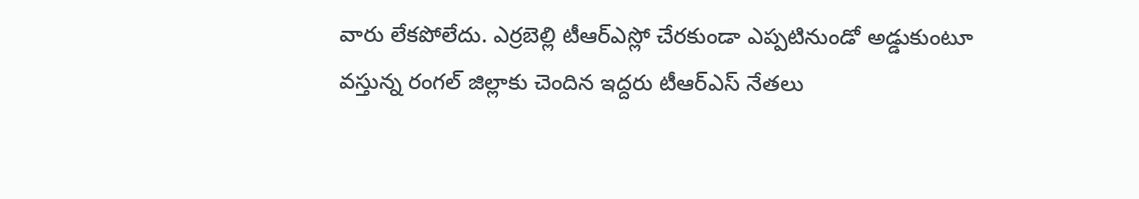వారు లేకపోలేదు. ఎర్రబెల్లి టీఆర్ఎస్లో చేరకుండా ఎప్పటినుండో అడ్డుకుంటూ వస్తున్న రంగల్ జిల్లాకు చెందిన ఇద్దరు టీఆర్ఎస్ నేతలు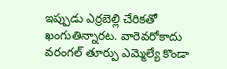ఇప్పుడు ఎర్రబెల్లి చేరికతో ఖంగుతిన్నారట. వారెవరోకాదు వరంగల్ తూర్పు ఎమ్మెల్యే కొండా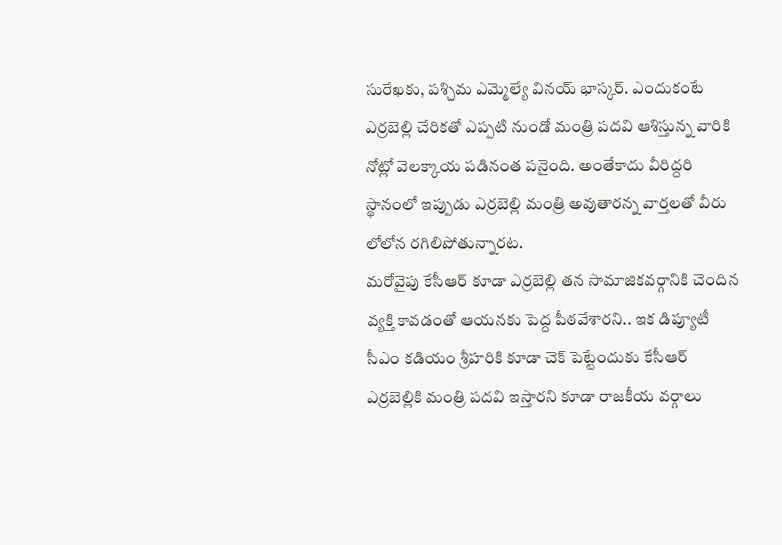సురేఖకు, పశ్చిమ ఎమ్మెల్యే వినయ్ భాస్కర్. ఎందుకంటే ఎర్రబెల్లి చేరికతో ఎప్పటి నుండో మంత్రి పదవి ఆశిస్తున్న వారికి నోట్లో వెలక్కాయ పడినంత పనైంది. అంతేకాదు వీరిద్దరి స్థానంలో ఇప్పుడు ఎర్రబెల్లి మంత్రి అవుతారన్న వార్తలతో వీరు లోలోన రగిలిపోతున్నారట.
మరోవైపు కేసీఆర్ కూడా ఎర్రబెల్లి తన సామాజికవర్గానికి చెందిన వ్యక్తి కావడంతో ఆయనకు పెద్ద పీఠవేశారని.. ఇక డిప్యూటీ సీఎం కడియం శ్రీహరికి కూడా చెక్ పెట్టేందుకు కేసీఆర్ ఎర్రబెల్లికి మంత్రి పదవి ఇస్తారని కూడా రాజకీయ వర్గాలు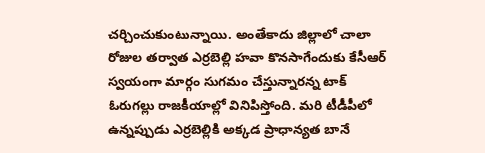చర్చించుకుంటున్నాయి. అంతేకాదు జిల్లాలో చాలా రోజుల తర్వాత ఎర్రబెల్లి హవా కొనసాగేందుకు కేసీఆర్ స్వయంగా మార్గం సుగమం చేస్తున్నారన్న టాక్ ఓరుగల్లు రాజకీయాల్లో వినిపిస్తోంది. మరి టీడీపీలో ఉన్నప్పుడు ఎర్రబెల్లికి అక్కడ ప్రాధాన్యత బానే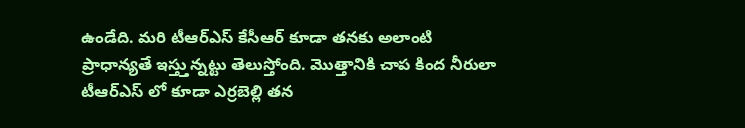ఉండేది. మరి టీఆర్ఎస్ కేసీఆర్ కూడా తనకు అలాంటి ప్రాధాన్యతే ఇస్త్తున్నట్టు తెలుస్తోంది. మొత్తానికి చాప కింద నీరులా టీఆర్ఎస్ లో కూడా ఎర్రబెల్లి తన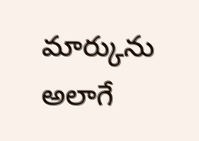మార్కును అలాగే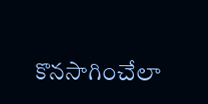కొనసాగించేలా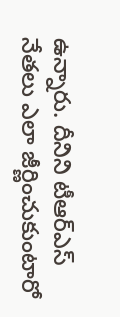ఉన్నారు. దీనిని టీఆర్ఎస్ నేతలు ఎలా జీర్ణించుకుంటారో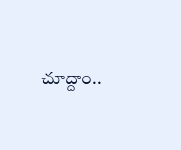చూద్దాం..